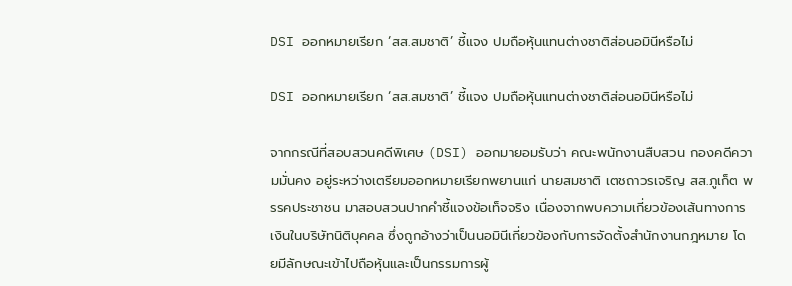DSI ออกหมายเรียก ‘สส.สมชาติ’ ชี้แจง ปมถือหุ้นแทนต่างชาติส่อนอมินีหรือไม่

DSI ออกหมายเรียก ‘สส.สมชาติ’ ชี้แจง ปมถือหุ้นแทนต่างชาติส่อนอมินีหรือไม่

จากกรณีที่สอบสวนคดีพิเศษ (DSI) ออกมายอมรับว่า คณะพนักงานสืบสวน กองคดีความมั่นคง อยู่ระหว่างเตรียมออกหมายเรียกพยานแก่ นายสมชาติ เตชถาวรเจริญ สส.ภูเก็ต พรรคประชาชน มาสอบสวนปากคำชี้แจงข้อเท็จจริง เนื่องจากพบความเกี่ยวข้องเส้นทางการเงินในบริษัทนิติบุคคล ซึ่งถูกอ้างว่าเป็นนอมินีเกี่ยวข้องกับการจัดตั้งสำนักงานกฎหมาย โดยมีลักษณะเข้าไปถือหุ้นและเป็นกรรมการผู้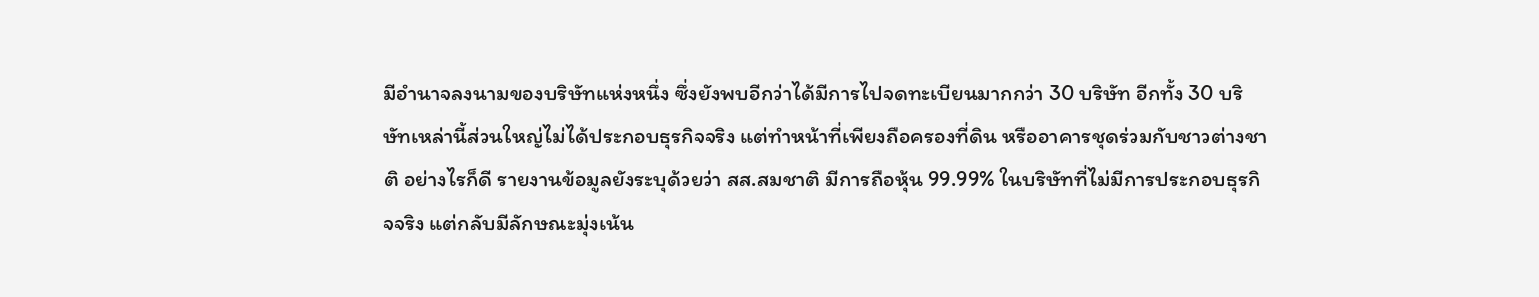มีอำนาจลงนามของบริษัทแห่งหนึ่ง ซึ่งยังพบอีกว่าได้มีการไปจดทะเบียนมากกว่า 30 บริษัท อีกทั้ง 30 บริษัทเหล่านี้ส่วนใหญ่ไม่ได้ประกอบธุรกิจจริง แต่ทำหน้าที่เพียงถือครองที่ดิน หรืออาคารชุดร่วมกับชาวต่างชาติ อย่างไรก็ดี รายงานข้อมูลยังระบุด้วยว่า สส.สมชาติ มีการถือหุ้น 99.99% ในบริษัทที่ไม่มีการประกอบธุรกิจจริง แต่กลับมีลักษณะมุ่งเน้น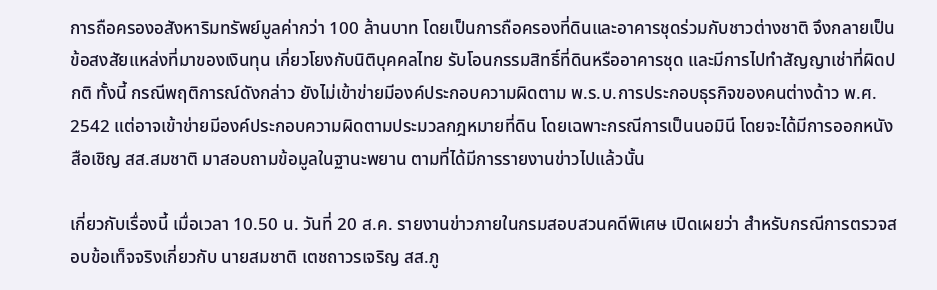การถือครองอสังหาริมทรัพย์มูลค่ากว่า 100 ล้านบาท โดยเป็นการถือครองที่ดินและอาคารชุดร่วมกับชาวต่างชาติ จึงกลายเป็นข้อสงสัยแหล่งที่มาของเงินทุน เกี่ยวโยงกับนิติบุคคลไทย รับโอนกรรมสิทธิ์ที่ดินหรืออาคารชุด และมีการไปทำสัญญาเช่าที่ผิดปกติ ทั้งนี้ กรณีพฤติการณ์ดังกล่าว ยังไม่เข้าข่ายมีองค์ประกอบความผิดตาม พ.ร.บ.การประกอบธุรกิจของคนต่างด้าว พ.ศ. 2542 แต่อาจเข้าข่ายมีองค์ประกอบความผิดตามประมวลกฎหมายที่ดิน โดยเฉพาะกรณีการเป็นนอมินี โดยจะได้มีการออกหนังสือเชิญ สส.สมชาติ มาสอบถามข้อมูลในฐานะพยาน ตามที่ได้มีการรายงานข่าวไปแล้วนั้น

เกี่ยวกับเรื่องนี้ เมื่อเวลา 10.50 น. วันที่ 20 ส.ค. รายงานข่าวภายในกรมสอบสวนคดีพิเศษ เปิดเผยว่า สำหรับกรณีการตรวจสอบข้อเท็จจริงเกี่ยวกับ นายสมชาติ เตชถาวรเจริญ สส.ภู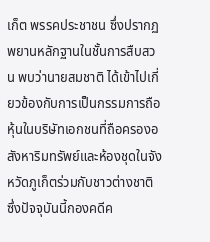เก็ต พรรคประชาชน ซึ่งปรากฏพยานหลักฐานในชั้นการสืบสวน พบว่านายสมชาติ ได้เข้าไปเกี่ยวข้องกับการเป็นกรรมการถือหุ้นในบริษัทเอกชนที่ถือครองอสังหาริมทรัพย์และห้องชุดในจังหวัดภูเก็ตร่วมกับชาวต่างชาติ ซึ่งปัจจุบันนี้กองคดีค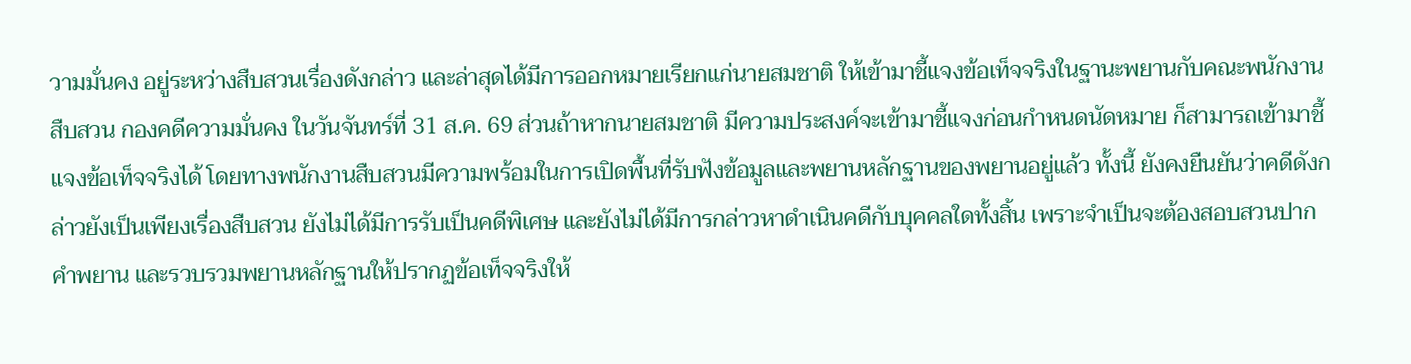วามมั่นคง อยู่ระหว่างสืบสวนเรื่องดังกล่าว และล่าสุดได้มีการออกหมายเรียกแก่นายสมชาติ ให้เข้ามาชี้แจงข้อเท็จจริงในฐานะพยานกับคณะพนักงานสืบสวน กองคดีความมั่นคง ในวันจันทร์ที่ 31 ส.ค. 69 ส่วนถ้าหากนายสมชาติ มีความประสงค์จะเข้ามาชี้แจงก่อนกำหนดนัดหมาย ก็สามารถเข้ามาชี้แจงข้อเท็จจริงได้ โดยทางพนักงานสืบสวนมีความพร้อมในการเปิดพื้นที่รับฟังข้อมูลและพยานหลักฐานของพยานอยู่แล้ว ทั้งนี้ ยังคงยืนยันว่าคดีดังกล่าวยังเป็นเพียงเรื่องสืบสวน ยังไม่ได้มีการรับเป็นคดีพิเศษ และยังไม่ได้มีการกล่าวหาดำเนินคดีกับบุคคลใดทั้งสิ้น เพราะจำเป็นจะต้องสอบสวนปากคำพยาน และรวบรวมพยานหลักฐานให้ปรากฏข้อเท็จจริงให้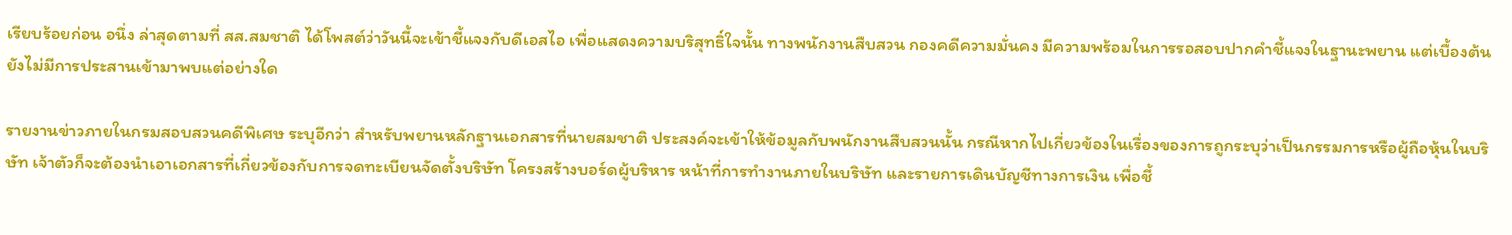เรียบร้อยก่อน อนึ่ง ล่าสุดตามที่ สส.สมชาติ ได้โพสต์ว่าวันนี้จะเข้าชี้แจงกับดีเอสไอ เพื่อแสดงความบริสุทธิ์ใจนั้น ทางพนักงานสืบสวน กองคดีความมั่นคง มีความพร้อมในการรอสอบปากคำชี้แจงในฐานะพยาน แต่เบื้องต้นยังไม่มีการประสานเข้ามาพบแต่อย่างใด

รายงานข่าวภายในกรมสอบสวนคดีพิเศษ ระบุอีกว่า สำหรับพยานหลักฐานเอกสารที่นายสมชาติ ประสงค์จะเข้าให้ข้อมูลกับพนักงานสืบสวนนั้น กรณีหากไปเกี่ยวข้องในเรื่องของการถูกระบุว่าเป็นกรรมการหรือผู้ถือหุ้นในบริษัท เจ้าตัวก็จะต้องนำเอาเอกสารที่เกี่ยวข้องกับการจดทะเบียนจัดตั้งบริษัท โครงสร้างบอร์ดผู้บริหาร หน้าที่การทำงานภายในบริษัท และรายการเดินบัญชีทางการเงิน เพื่อชี้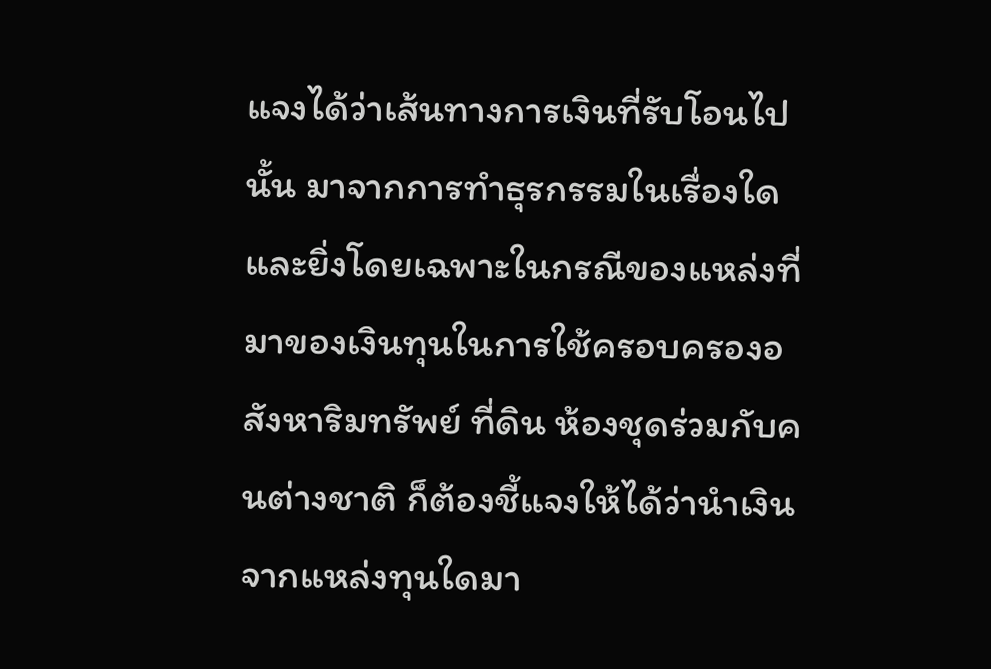แจงได้ว่าเส้นทางการเงินที่รับโอนไปนั้น มาจากการทำธุรกรรมในเรื่องใด และยิ่งโดยเฉพาะในกรณีของแหล่งที่มาของเงินทุนในการใช้ครอบครองอสังหาริมทรัพย์ ที่ดิน ห้องชุดร่วมกับคนต่างชาติ ก็ต้องชี้แจงให้ได้ว่านำเงินจากแหล่งทุนใดมา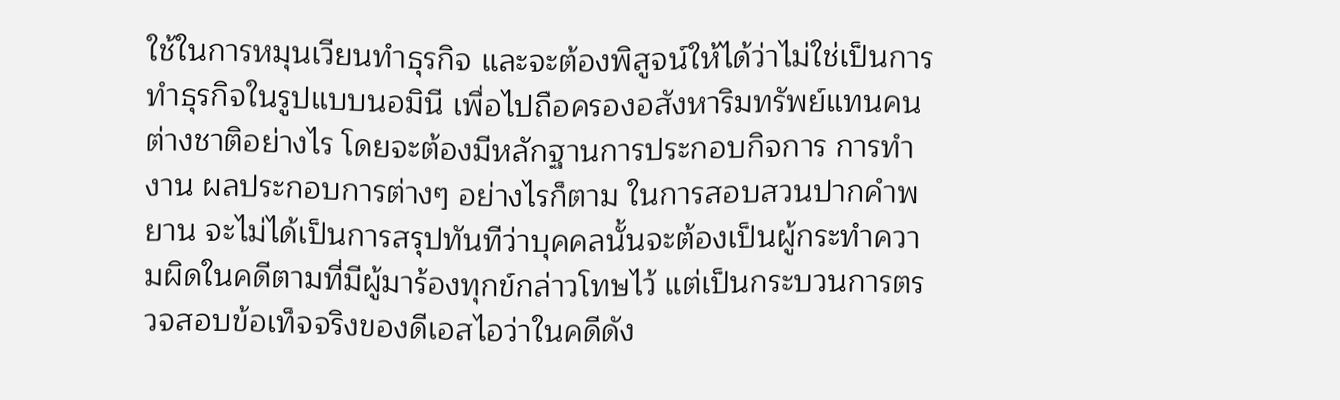ใช้ในการหมุนเวียนทำธุรกิจ และจะต้องพิสูจน์ให้ได้ว่าไม่ใช่เป็นการทำธุรกิจในรูปแบบนอมินี เพื่อไปถือครองอสังหาริมทรัพย์แทนคนต่างชาติอย่างไร โดยจะต้องมีหลักฐานการประกอบกิจการ การทำงาน ผลประกอบการต่างๆ อย่างไรก็ตาม ในการสอบสวนปากคำพยาน จะไม่ได้เป็นการสรุปทันทีว่าบุคคลนั้นจะต้องเป็นผู้กระทำความผิดในคดีตามที่มีผู้มาร้องทุกข์กล่าวโทษไว้ แต่เป็นกระบวนการตรวจสอบข้อเท็จจริงของดีเอสไอว่าในคดีดัง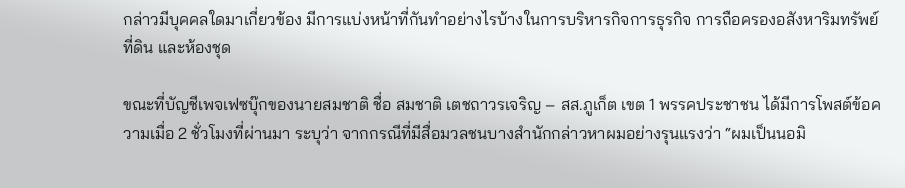กล่าวมีบุคคลใดมาเกี่ยวข้อง มีการแบ่งหน้าที่กันทำอย่างไรบ้างในการบริหารกิจการธุรกิจ การถือครองอสังหาริมทรัพย์ ที่ดิน และห้องชุด

ขณะที่บัญชีเพจเฟซบุ๊กของนายสมชาติ ชื่อ สมชาติ เตชถาวรเจริญ – สส.ภูเก็ต เขต 1 พรรคประชาชน ได้มีการโพสต์ข้อความเมื่อ 2 ชั่วโมงที่ผ่านมา ระบุว่า จากกรณีที่มีสื่อมวลชนบางสำนักกล่าวหาผมอย่างรุนแรงว่า “ผมเป็นนอมิ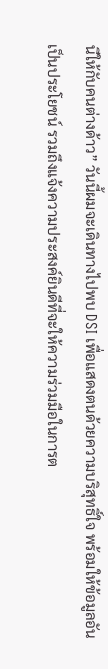นีให้กับคนต่างด้าว” วันนี้ผมจะเดินทางไปพบ DSI เพื่อแสดงตนด้วยความบริสุทธิ์ใจ พร้อมให้ข้อมูลอันเป็นประโยชน์ รวมถึงแจ้งความประสงค์ยินดีที่จะให้ความร่วมมือในการต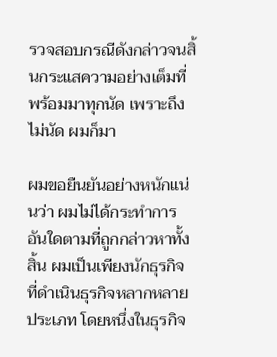รวจสอบกรณีดังกล่าวจนสิ้นกระแสความอย่างเต็มที่ พร้อมมาทุกนัด เพราะถึงไม่นัด ผมก็มา

ผมขอยืนยันอย่างหนักแน่นว่า ผมไม่ได้กระทำการอันใดตามที่ถูกกล่าวหาทั้งสิ้น ผมเป็นเพียงนักธุรกิจที่ดำเนินธุรกิจหลากหลายประเภท โดยหนึ่งในธุรกิจ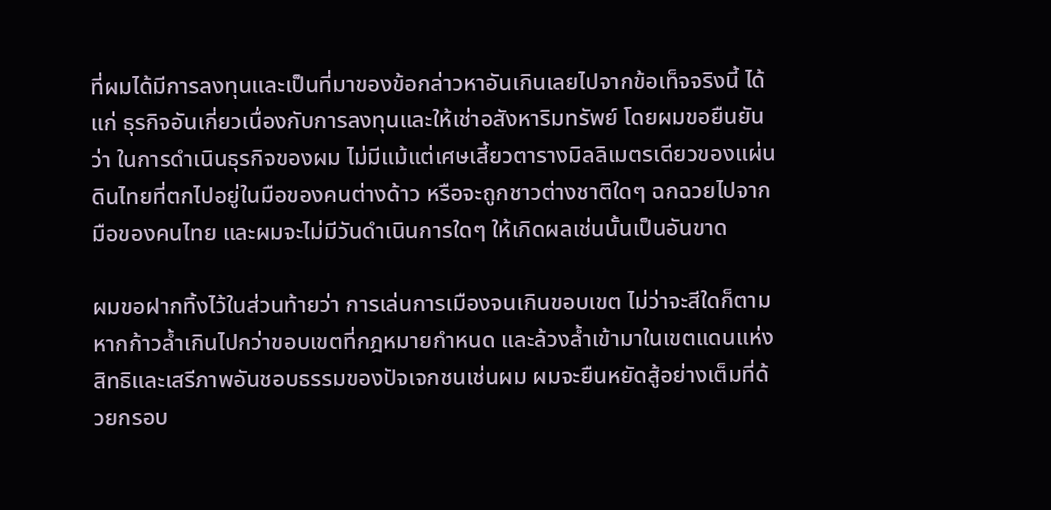ที่ผมได้มีการลงทุนและเป็นที่มาของข้อกล่าวหาอันเกินเลยไปจากข้อเท็จจริงนี้ ได้แก่ ธุรกิจอันเกี่ยวเนื่องกับการลงทุนและให้เช่าอสังหาริมทรัพย์ โดยผมขอยืนยันว่า ในการดำเนินธุรกิจของผม ไม่มีแม้แต่เศษเสี้ยวตารางมิลลิเมตรเดียวของแผ่นดินไทยที่ตกไปอยู่ในมือของคนต่างด้าว หรือจะถูกชาวต่างชาติใดๆ ฉกฉวยไปจากมือของคนไทย และผมจะไม่มีวันดำเนินการใดๆ ให้เกิดผลเช่นนั้นเป็นอันขาด

ผมขอฝากทิ้งไว้ในส่วนท้ายว่า การเล่นการเมืองจนเกินขอบเขต ไม่ว่าจะสีใดก็ตาม หากก้าวล้ำเกินไปกว่าขอบเขตที่กฎหมายกำหนด และล้วงล้ำเข้ามาในเขตแดนแห่งสิทธิและเสรีภาพอันชอบธรรมของปัจเจกชนเช่นผม ผมจะยืนหยัดสู้อย่างเต็มที่ด้วยกรอบ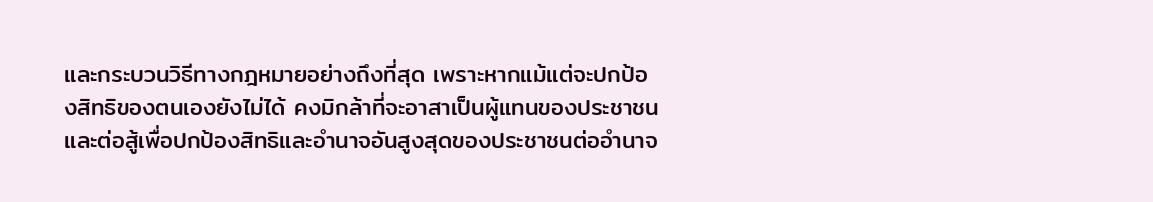และกระบวนวิธีทางกฎหมายอย่างถึงที่สุด เพราะหากแม้แต่จะปกป้องสิทธิของตนเองยังไม่ได้ คงมิกล้าที่จะอาสาเป็นผู้แทนของประชาชนและต่อสู้เพื่อปกป้องสิทธิและอำนาจอันสูงสุดของประชาชนต่ออำนาจ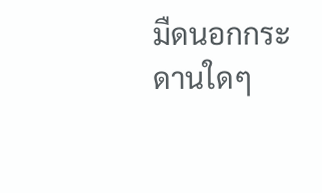มืดนอกกระดานใดๆ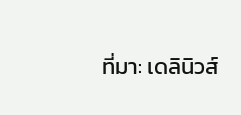ที่มา: เดลินิวส์